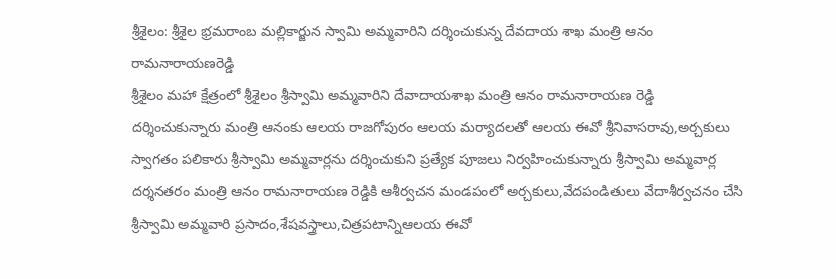శ్రీశైలం: శ్రీశైల భ్రమరాంబ మల్లికార్జున స్వామి అమ్మవారిని దర్శించుకున్న దేవదాయ శాఖ మంత్రి ఆనం రామనారాయణరెడ్డి
శ్రీశైలం మహా క్షేత్రంలో శ్రీశైలం శ్రీస్వామి అమ్మవారిని దేవాదాయశాఖ మంత్రి ఆనం రామనారాయణ రెడ్డి దర్శించుకున్నారు మంత్రి ఆనంకు ఆలయ రాజగోపురం ఆలయ మర్యాదలతో ఆలయ ఈవో శ్రీనివాసరావు,అర్చకులు స్వాగతం పలికారు శ్రీస్వామి అమ్మవార్లను దర్శించుకుని ప్రత్యేక పూజలు నిర్వహించుకున్నారు శ్రీస్వామి అమ్మవార్ల దర్శనతరం మంత్రి ఆనం రామనారాయణ రెడ్డికి ఆశీర్వచన మండపంలో అర్చకులు,వేదపండితులు వేదాశీర్వచనం చేసి శ్రీస్వామి అమ్మవారి ప్రసాదం,శేషవస్త్రాలు,చిత్రపటాన్నిఆలయ ఈవో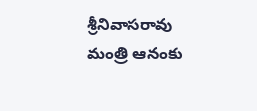శ్రీనివాసరావు మంత్రి ఆనంకు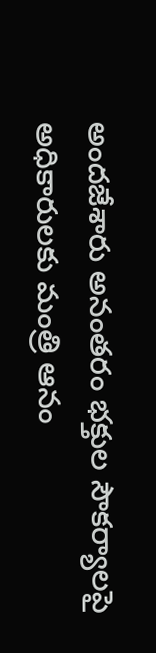అందజేశారు అనంతరం భక్తుల సౌకర్యాలపై అధికారులకు మంత్రి ఆనం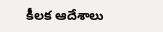కీలక ఆదేశాలు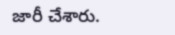జారీ చేశారు.